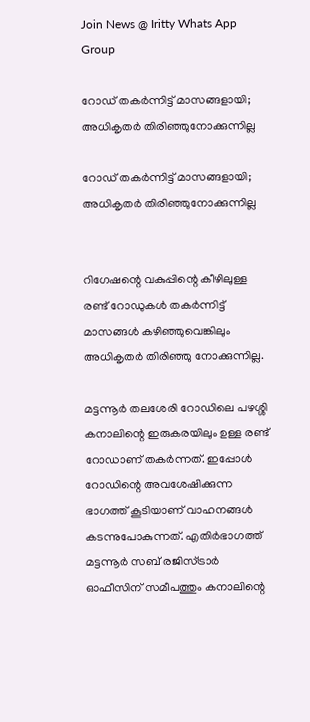Join News @ Iritty Whats App Group

റോഡ്‌ തകര്‍ന്നിട്ട്‌ മാസങ്ങളായി; അധികൃതര്‍ തിരിഞ്ഞുനോക്കുന്നില്ല

റോഡ്‌ തകര്‍ന്നിട്ട്‌ മാസങ്ങളായി; അധികൃതര്‍ തിരിഞ്ഞുനോക്കുന്നില്ല


റിഗേഷന്റെ വകുപ്പിന്റെ കീഴിലുള്ള രണ്ട്‌ റോഡുകള്‍ തകര്‍ന്നിട്ട്‌ മാസങ്ങള്‍ കഴിഞ്ഞുവെങ്കിലും അധികൃതര്‍ തിരിഞ്ഞു നോക്കുന്നില്ല.

മട്ടന്നൂര്‍ തലശേരി റോഡിലെ പഴശ്ശി കനാലിന്റെ ഇരുകരയിലും ഉള്ള രണ്ട്‌ റോഡാണ്‌ തകര്‍ന്നത്‌. ഇപ്പോള്‍ റോഡിന്റെ അവശേഷിക്കുന്ന ഭാഗത്ത്‌ കൂടിയാണ്‌ വാഹനങ്ങള്‍ കടന്നുപോകുന്നത്‌. എതിര്‍ഭാഗത്ത്‌ മട്ടന്നൂര്‍ സബ്‌ രജിസ്‌ട്രാര്‍ ഓഫീസിന്‌ സമീപത്തും കനാലിന്റെ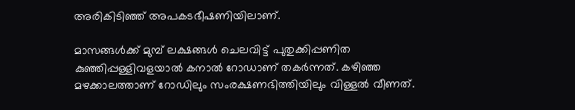അരികിടിഞ്ഞ്‌ അപകടഭീഷണിയിലാണ്‌.

മാസങ്ങള്‍ക്ക്‌ മുമ്പ്‌ ലക്ഷങ്ങള്‍ ചെലവിട്ട്‌ പുതുക്കിപ്പണിത കുഞ്ഞിപ്പള്ളിവളയാല്‍ കനാല്‍ റോഡാണ്‌ തകര്‍ന്നത്‌. കഴിഞ്ഞ മഴക്കാലത്താണ്‌ റോഡിലും സംരക്ഷണഭിത്തിയിലും വിള്ളല്‍ വീണത്‌.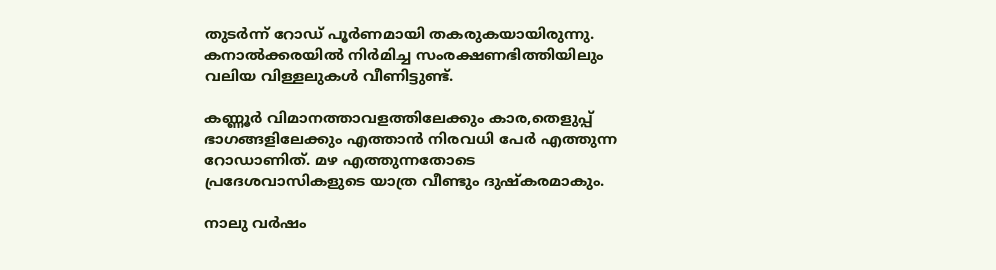തുടര്‍ന്ന്‌ റോഡ്‌ പൂര്‍ണമായി തകരുകയായിരുന്നു. കനാല്‍ക്കരയില്‍ നിര്‍മിച്ച സംരക്ഷണഭിത്തിയിലും വലിയ വിള്ളലുകള്‍ വീണിട്ടുണ്ട്‌.

കണ്ണൂര്‍ വിമാനത്താവളത്തിലേക്കും കാര,തെളുപ്പ്‌ ഭാഗങ്ങളിലേക്കും എത്താന്‍ നിരവധി പേര്‍ എത്തുന്ന റോഡാണിത്‌. മഴ എത്തുന്നതോടെ പ്രദേശവാസികളുടെ യാത്ര വീണ്ടും ദുഷ്‌കരമാകും.

നാലു വര്‍ഷം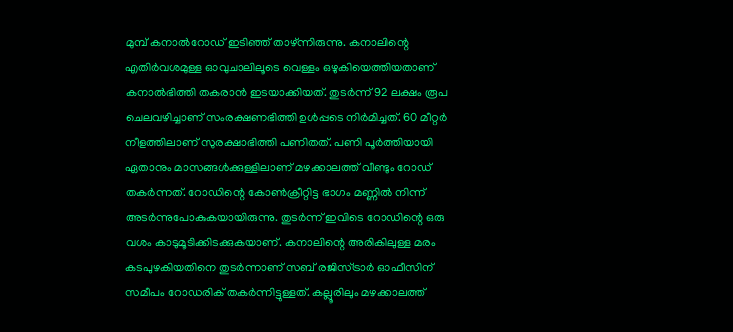മുമ്പ്‌ കനാല്‍റോഡ്‌ ഇടിഞ്ഞ്‌ താഴ്‌ന്നിരുന്നു. കനാലിന്റെ എതിര്‍വശമുള്ള ഓവുചാലിലൂടെ വെള്ളം ഒഴുകിയെത്തിയതാണ്‌ കനാല്‍ഭിത്തി തകരാന്‍ ഇടയാക്കിയത്‌. തുടര്‍ന്ന്‌ 92 ലക്ഷം രൂപ ചെലവഴിച്ചാണ്‌ സംരക്ഷണഭിത്തി ഉള്‍പ്പടെ നിര്‍മിച്ചത്‌. 60 മീറ്റര്‍ നീളത്തിലാണ്‌ സുരക്ഷാഭിത്തി പണിതത്‌. പണി പൂര്‍ത്തിയായി ഏതാനും മാസങ്ങള്‍ക്കുള്ളിലാണ്‌ മഴക്കാലത്ത്‌ വീണ്ടും റോഡ്‌ തകര്‍ന്നത്‌. റോഡിന്റെ കോണ്‍ക്രീറ്റിട്ട ഭാഗം മണ്ണില്‍ നിന്ന്‌ അടര്‍ന്നുപോകുകയായിരുന്നു. തുടര്‍ന്ന്‌ ഇവിടെ റോഡിന്റെ ഒരു വശം കാടുമൂടിക്കിടക്കുകയാണ്‌. കനാലിന്റെ അരികിലുള്ള മരം കടപുഴകിയതിനെ തുടര്‍ന്നാണ്‌ സബ്‌ രജിസ്‌ട്രാര്‍ ഓഫീസിന്‌ സമീപം റോഡരിക്‌ തകര്‍ന്നിട്ടുള്ളത്‌. കല്ലൂരിലും മഴക്കാലത്ത്‌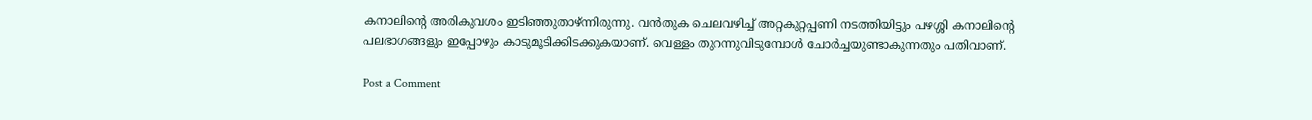കനാലിന്റെ അരികുവശം ഇടിഞ്ഞുതാഴ്‌ന്നിരുന്നു. വന്‍തുക ചെലവഴിച്ച്‌ അറ്റകുറ്റപ്പണി നടത്തിയിട്ടും പഴശ്ശി കനാലിന്റെ പലഭാഗങ്ങളും ഇപ്പോഴും കാടുമൂടിക്കിടക്കുകയാണ്‌. വെള്ളം തുറന്നുവിടുമ്പോള്‍ ചോര്‍ച്ചയുണ്ടാകുന്നതും പതിവാണ്‌.

Post a Comment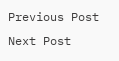Previous Post Next Post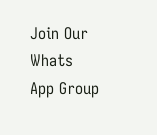Join Our Whats App Group